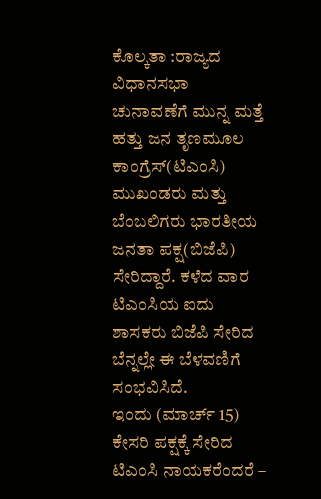ಕೊಲ್ಕತಾ :ರಾಜ್ಯದ ವಿಧಾನಸಭಾ ಚುನಾವಣೆಗೆ ಮುನ್ನ ಮತ್ತೆ ಹತ್ತು ಜನ ತೃಣಮೂಲ ಕಾಂಗ್ರೆಸ್(ಟಿಎಂಸಿ) ಮುಖಂಡರು ಮತ್ತು ಬೆಂಬಲಿಗರು ಭಾರತೀಯ ಜನತಾ ಪಕ್ಷ(ಬಿಜೆಪಿ) ಸೇರಿದ್ದಾರೆ. ಕಳೆದ ವಾರ ಟಿಎಂಸಿಯ ಐದು ಶಾಸಕರು ಬಿಜೆಪಿ ಸೇರಿದ ಬೆನ್ನಲ್ಲೇ ಈ ಬೆಳವಣಿಗೆ ಸಂಭವಿಸಿದೆ.
ಇಂದು (ಮಾರ್ಚ್ 15) ಕೇಸರಿ ಪಕ್ಷಕ್ಕೆ ಸೇರಿದ ಟಿಎಂಸಿ ನಾಯಕರೆಂದರೆ –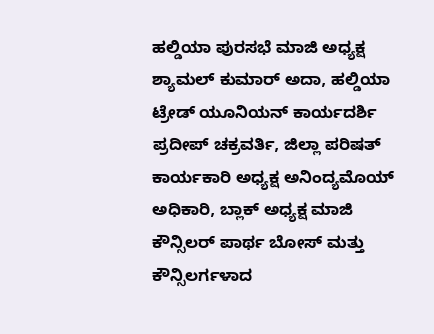ಹಲ್ಡಿಯಾ ಪುರಸಭೆ ಮಾಜಿ ಅಧ್ಯಕ್ಷ ಶ್ಯಾಮಲ್ ಕುಮಾರ್ ಅದಾ, ಹಲ್ಡಿಯಾ ಟ್ರೇಡ್ ಯೂನಿಯನ್ ಕಾರ್ಯದರ್ಶಿ ಪ್ರದೀಪ್ ಚಕ್ರವರ್ತಿ, ಜಿಲ್ಲಾ ಪರಿಷತ್ ಕಾರ್ಯಕಾರಿ ಅಧ್ಯಕ್ಷ ಅನಿಂದ್ಯಮೊಯ್ ಅಧಿಕಾರಿ, ಬ್ಲಾಕ್ ಅಧ್ಯಕ್ಷ ಮಾಜಿ ಕೌನ್ಸಿಲರ್ ಪಾರ್ಥ ಬೋಸ್ ಮತ್ತು ಕೌನ್ಸಿಲರ್ಗಳಾದ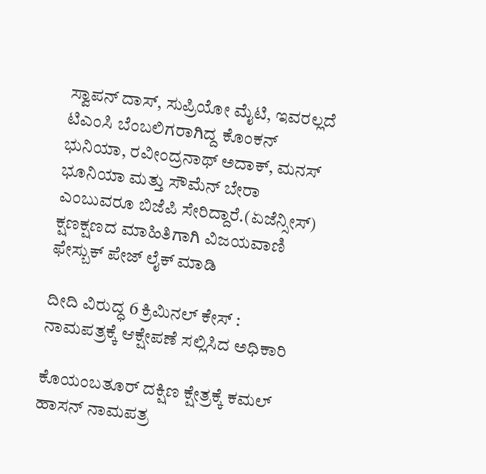ಸ್ವಾಪನ್ ದಾಸ್, ಸುಪ್ರಿಯೋ ಮೈಟಿ, ಇವರಲ್ಲದೆ ಟಿಎಂಸಿ ಬೆಂಬಲಿಗರಾಗಿದ್ದ ಕೊಂಕನ್ ಭುನಿಯಾ, ರವೀಂದ್ರನಾಥ್ ಅದಾಕ್, ಮನಸ್ ಭೂನಿಯಾ ಮತ್ತು ಸೌಮೆನ್ ಬೇರಾ ಎಂಬುವರೂ ಬಿಜೆಪಿ ಸೇರಿದ್ದಾರೆ.(ಏಜೆನ್ಸೀಸ್)
ಕ್ಷಣಕ್ಷಣದ ಮಾಹಿತಿಗಾಗಿ ವಿಜಯವಾಣಿ ಫೇಸ್ಬುಕ್ ಪೇಜ್ ಲೈಕ್ ಮಾಡಿ

ದೀದಿ ವಿರುದ್ಧ 6 ಕ್ರಿಮಿನಲ್ ಕೇಸ್ : ನಾಮಪತ್ರಕ್ಕೆ ಆಕ್ಷೇಪಣೆ ಸಲ್ಲಿಸಿದ ಅಧಿಕಾರಿ

ಕೊಯಂಬತೂರ್ ದಕ್ಷಿಣ ಕ್ಷೇತ್ರಕ್ಕೆ ಕಮಲ್ ಹಾಸನ್ ನಾಮಪತ್ರ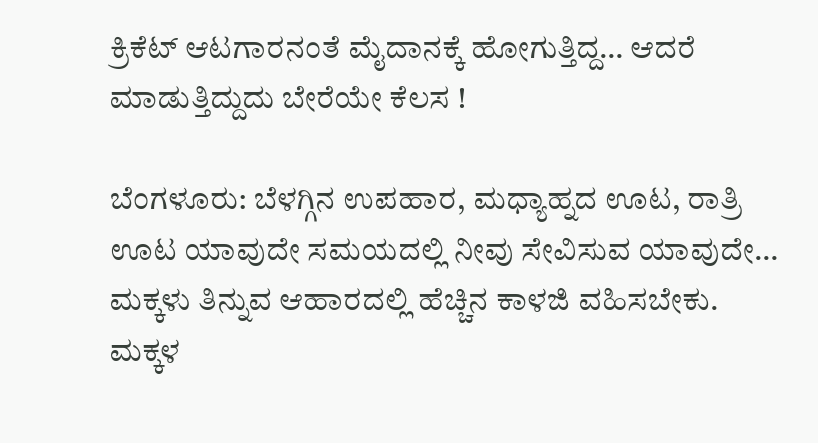ಕ್ರಿಕೆಟ್ ಆಟಗಾರನಂತೆ ಮೈದಾನಕ್ಕೆ ಹೋಗುತ್ತಿದ್ದ… ಆದರೆ ಮಾಡುತ್ತಿದ್ದುದು ಬೇರೆಯೇ ಕೆಲಸ !

ಬೆಂಗಳೂರು: ಬೆಳಗ್ಗಿನ ಉಪಹಾರ, ಮಧ್ಯಾಹ್ನದ ಊಟ, ರಾತ್ರಿ ಊಟ ಯಾವುದೇ ಸಮಯದಲ್ಲಿ ನೀವು ಸೇವಿಸುವ ಯಾವುದೇ…
ಮಕ್ಕಳು ತಿನ್ನುವ ಆಹಾರದಲ್ಲಿ ಹೆಚ್ಚಿನ ಕಾಳಜಿ ವಹಿಸಬೇಕು. ಮಕ್ಕಳ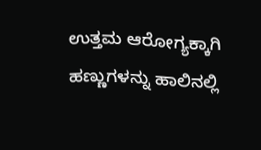ಉತ್ತಮ ಆರೋಗ್ಯಕ್ಕಾಗಿ ಹಣ್ಣುಗಳನ್ನು ಹಾಲಿನಲ್ಲಿ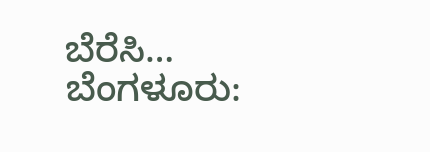ಬೆರೆಸಿ…
ಬೆಂಗಳೂರು: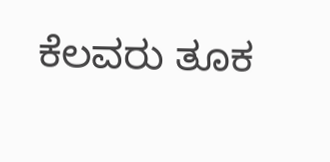ಕೆಲವರು ತೂಕ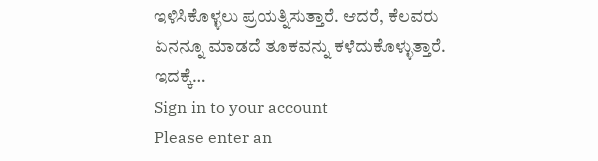ಇಳಿಸಿಕೊಳ್ಳಲು ಪ್ರಯತ್ನಿಸುತ್ತಾರೆ. ಆದರೆ, ಕೆಲವರು ಏನನ್ನೂ ಮಾಡದೆ ತೂಕವನ್ನು ಕಳೆದುಕೊಳ್ಳುತ್ತಾರೆ. ಇದಕ್ಕೆ…
Sign in to your account
Please enter an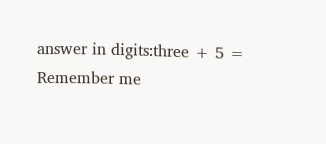answer in digits:three + 5 =
Remember me